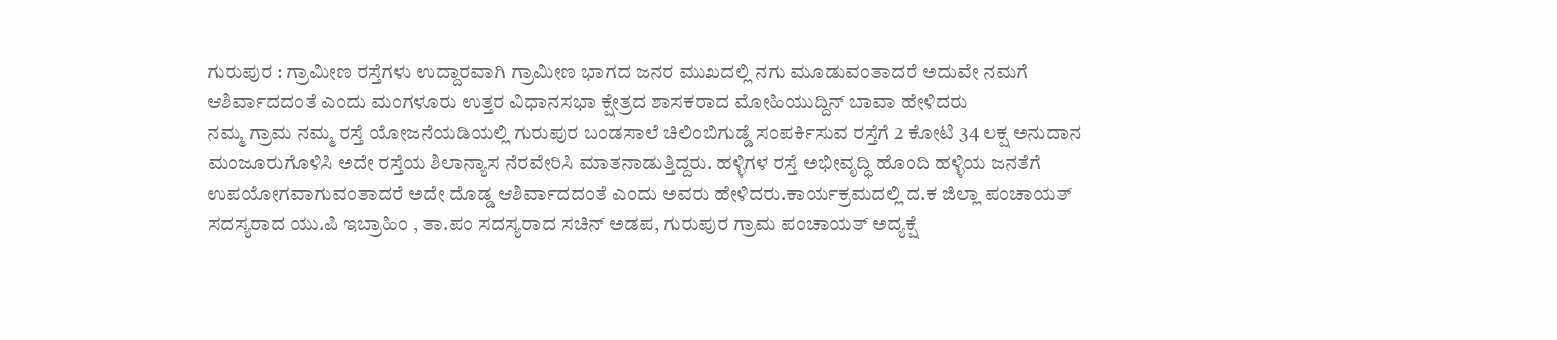ಗುರುಪುರ : ಗ್ರಾಮೀಣ ರಸ್ತೆಗಳು ಉದ್ದಾರವಾಗಿ ಗ್ರಾಮೀಣ ಭಾಗದ ಜನರ ಮುಖದಲ್ಲಿ ನಗು ಮೂಡುವಂತಾದರೆ ಅದುವೇ ನಮಗೆ ಆಶಿರ್ವಾದದಂತೆ ಎಂದು ಮಂಗಳೂರು ಉತ್ತರ ವಿಧಾನಸಭಾ ಕ್ಷೇತ್ರದ ಶಾಸಕರಾದ ಮೋಹಿಯುದ್ದಿನ್ ಬಾವಾ ಹೇಳಿದರು
ನಮ್ಮ ಗ್ರಾಮ ನಮ್ಮ ರಸ್ತೆ ಯೋಜನೆಯಡಿಯಲ್ಲಿ ಗುರುಪುರ ಬಂಡಸಾಲೆ ಚಿಲಿಂಬಿಗುಡ್ಡೆ ಸಂಪರ್ಕಿಸುವ ರಸ್ತೆಗೆ 2 ಕೋಟಿ 34 ಲಕ್ಷ ಅನುದಾನ ಮಂಜೂರುಗೊಳಿಸಿ ಅದೇ ರಸ್ತೆಯ ಶಿಲಾನ್ಯಾಸ ನೆರವೇರಿಸಿ ಮಾತನಾಡುತ್ತಿದ್ದರು. ಹಳ್ಳಿಗಳ ರಸ್ತೆ ಅಭೀವೃದ್ಧಿ ಹೊಂದಿ ಹಳ್ಳಿಯ ಜನತೆಗೆ ಉಪಯೋಗವಾಗುವಂತಾದರೆ ಅದೇ ದೊಡ್ಡ ಆಶಿರ್ವಾದದಂತೆ ಎಂದು ಅವರು ಹೇಳಿದರು.ಕಾರ್ಯಕ್ರಮದಲ್ಲಿ ದ.ಕ ಜಿಲ್ಲಾ ಪಂಚಾಯತ್ ಸದಸ್ಯರಾದ ಯು.ಪಿ ಇಬ್ರಾಹಿಂ , ತಾ.ಪಂ ಸದಸ್ಯರಾದ ಸಚಿನ್ ಅಡಪ, ಗುರುಪುರ ಗ್ರಾಮ ಪಂಚಾಯತ್ ಅದ್ಯಕ್ಷೆ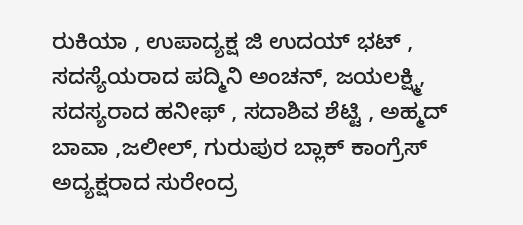ರುಕಿಯಾ , ಉಪಾದ್ಯಕ್ಷ ಜಿ ಉದಯ್ ಭಟ್ , ಸದಸ್ಯೆಯರಾದ ಪದ್ಮಿನಿ ಅಂಚನ್, ಜಯಲಕ್ಷ್ಮಿ, ಸದಸ್ಯರಾದ ಹನೀಫ್ , ಸದಾಶಿವ ಶೆಟ್ಟಿ , ಅಹ್ಮದ್ ಬಾವಾ ,ಜಲೀಲ್, ಗುರುಪುರ ಬ್ಲಾಕ್ ಕಾಂಗ್ರೆಸ್ ಅದ್ಯಕ್ಷರಾದ ಸುರೇಂದ್ರ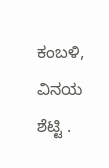ಕಂಬಳಿ, ವಿನಯ ಶೆಟ್ಟಿ .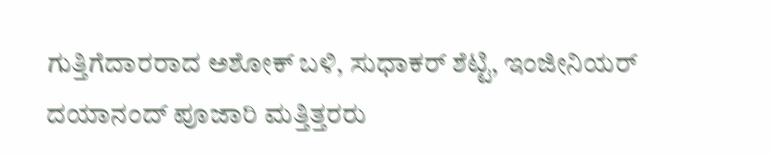ಗುತ್ತಿಗೆದಾರರಾದ ಅಶೋಕ್ ಬಳಿ, ಸುಧಾಕರ್ ಶೆಟ್ಟಿ, ಇಂಜೀನಿಯರ್ ದಯಾನಂದ್ ಪೂಜಾರಿ ಮತ್ತಿತ್ತರರು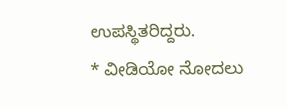ಉಪಸ್ಥಿತರಿದ್ದರು.
* ವೀಡಿಯೋ ನೋದಲು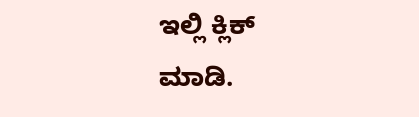ಇಲ್ಲಿ ಕ್ಲಿಕ್ ಮಾಡಿ.